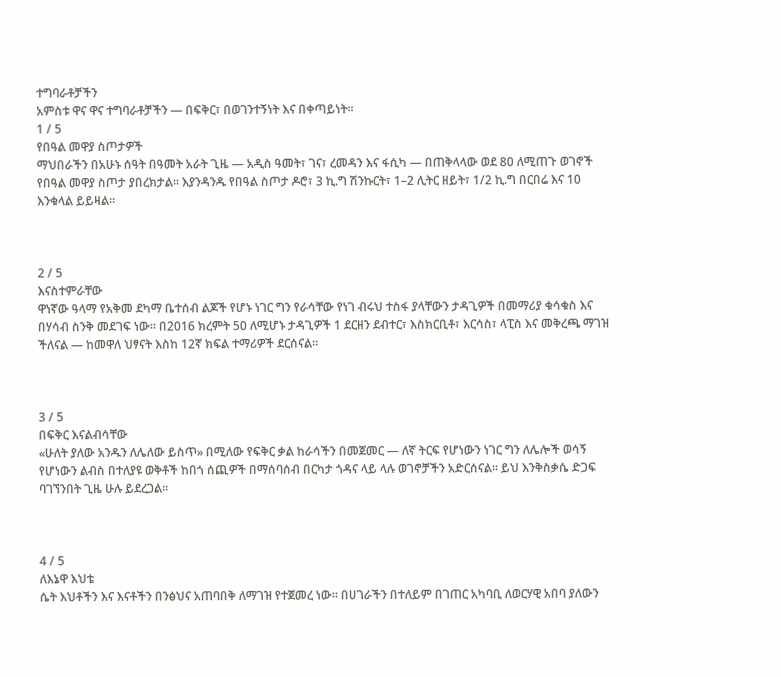ተግባራቶቻችን
አምስቱ ዋና ዋና ተግባራቶቻችን — በፍቅር፣ በወገንተኝነት እና በቀጣይነት።
1 / 5
የበዓል መዋያ ስጦታዎች
ማህበራችን በአሁኑ ሰዓት በዓመት አራት ጊዜ — አዲስ ዓመት፣ ገና፣ ረመዳን እና ፋሲካ — በጠቅላላው ወደ 80 ለሚጠጉ ወገኖች የበዓል መዋያ ስጦታ ያበረክታል። እያንዳንዱ የበዓል ስጦታ ዶሮ፣ 3 ኪ.ግ ሽንኩርት፣ 1–2 ሊትር ዘይት፣ 1/2 ኪ.ግ በርበሬ እና 10 እንቁላል ይይዛል።



2 / 5
እናስተምራቸው
ዋነኛው ዓላማ የአቅመ ደካማ ቤተሰብ ልጆች የሆኑ ነገር ግን የራሳቸው የነገ ብሩህ ተስፋ ያላቸውን ታዳጊዎች በመማሪያ ቁሳቁስ እና በሃሳብ ስንቅ መደገፍ ነው። በ2016 ክረምት 50 ለሚሆኑ ታዳጊዎች 1 ደርዘን ደብተር፣ እስክርቢቶ፣ እርሳስ፣ ላፒስ እና መቅረጫ ማገዝ ችለናል — ከመዋለ ህፃናት እስከ 12ኛ ክፍል ተማሪዎች ደርሰናል።



3 / 5
በፍቅር እናልብሳቸው
«ሁለት ያለው አንዱን ለሌለው ይስጥ» በሚለው የፍቅር ቃል ከራሳችን በመጀመር — ለኛ ትርፍ የሆነውን ነገር ግን ለሌሎች ወሳኝ የሆነውን ልብስ በተለያዩ ወቅቶች ከበጎ ሰጪዎች በማሰባሰብ በርካታ ጎዳና ላይ ላሉ ወገኖቻችን አድርሰናል። ይህ እንቅስቃሴ ድጋፍ ባገኘንበት ጊዜ ሁሉ ይደረጋል።



4 / 5
ለእኔዋ እህቴ
ሴት እህቶችን እና እናቶችን በንፅህና አጠባበቅ ለማገዝ የተጀመረ ነው። በሀገራችን በተለይም በገጠር አካባቢ ለወርሃዊ አበባ ያለውን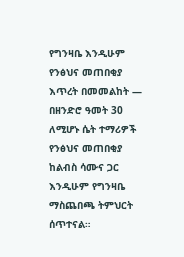የግንዛቤ እንዲሁም የንፅህና መጠበቂያ እጥረት በመመልከት — በዘንድሮ ዓመት 30 ለሚሆኑ ሴት ተማሪዎች የንፅህና መጠበቂያ ከልብስ ሳሙና ጋር እንዲሁም የግንዛቤ ማስጨበጫ ትምህርት ሰጥተናል።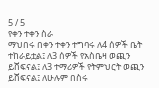5 / 5
የቀን ተቀን ስራ
ማህበሩ በቀን ተቀን ተግባሩ ለ4 ሰዎች ቤት ተከራይቷል፤ ለ3 ሰዎች የአስቤዛ ወጪን ይሸፍናል፤ ለ3 ተማሪዎች የትምህርት ወጪን ይሸፍናል፤ ለሁሉም በስሩ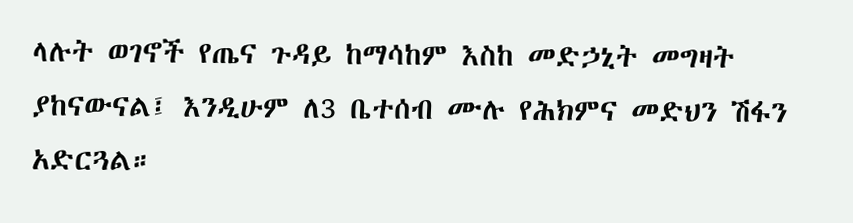ላሉት ወገኖች የጤና ጉዳይ ከማሳከም እስከ መድኃኒት መግዛት ያከናውናል፤ እንዲሁም ለ3 ቤተሰብ ሙሉ የሕክምና መድህን ሽፋን አድርጓል።